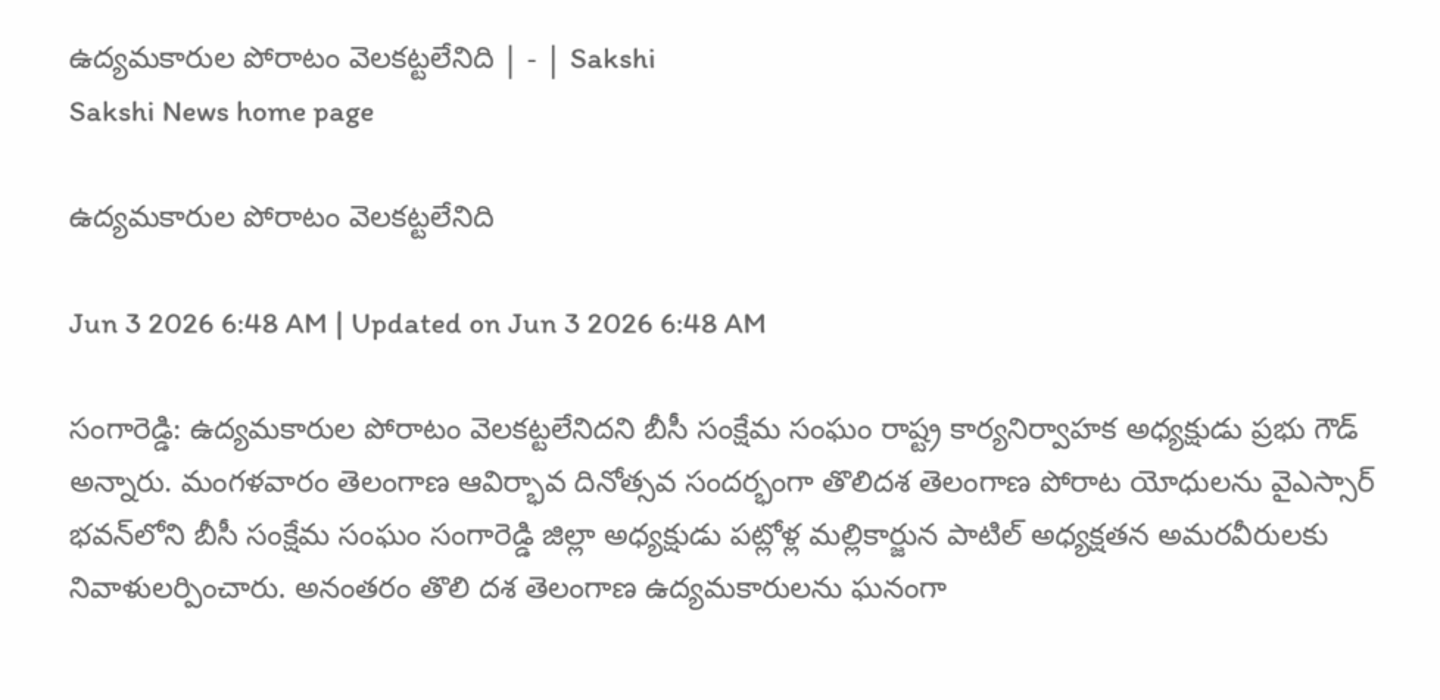ఉద్యమకారుల పోరాటం వెలకట్టలేనిది | - | Sakshi
Sakshi News home page

ఉద్యమకారుల పోరాటం వెలకట్టలేనిది

Jun 3 2026 6:48 AM | Updated on Jun 3 2026 6:48 AM

సంగారెడ్డి: ఉద్యమకారుల పోరాటం వెలకట్టలేనిదని బీసీ సంక్షేమ సంఘం రాష్ట్ర కార్యనిర్వాహక అధ్యక్షుడు ప్రభు గౌడ్‌ అన్నారు. మంగళవారం తెలంగాణ ఆవిర్భావ దినోత్సవ సందర్భంగా తొలిదశ తెలంగాణ పోరాట యోధులను వైఎస్సార్‌ భవన్‌లోని బీసీ సంక్షేమ సంఘం సంగారెడ్డి జిల్లా అధ్యక్షుడు పట్లోళ్ల మల్లికార్జున పాటిల్‌ అధ్యక్షతన అమరవీరులకు నివాళులర్పించారు. అనంతరం తొలి దశ తెలంగాణ ఉద్యమకారులను ఘనంగా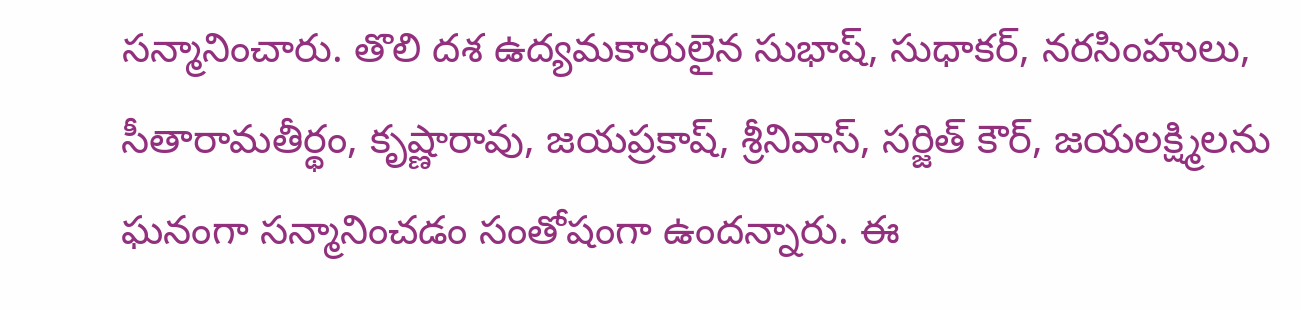సన్మానించారు. తొలి దశ ఉద్యమకారులైన సుభాష్‌, సుధాకర్‌, నరసింహులు, సీతారామతీర్థం, కృష్ణారావు, జయప్రకాష్‌, శ్రీనివాస్‌, సర్జిత్‌ కౌర్‌, జయలక్ష్మిలను ఘనంగా సన్మానించడం సంతోషంగా ఉందన్నారు. ఈ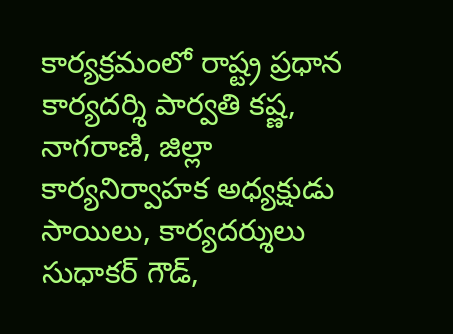కార్యక్రమంలో రాష్ట్ర ప్రధాన కార్యదర్శి పార్వతి కష్ణ, నాగరాణి, జిల్లా కార్యనిర్వాహక అధ్యక్షుడు సాయిలు, కార్యదర్శులు సుధాకర్‌ గౌడ్‌,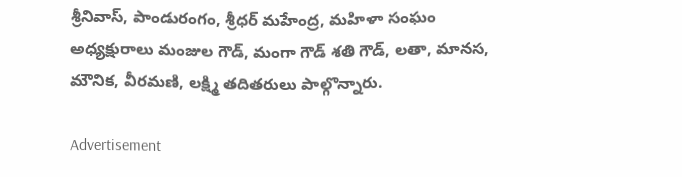శ్రీనివాస్‌, పాండురంగం, శ్రీధర్‌ మహేంద్ర, మహిళా సంఘం అధ్యక్షురాలు మంజుల గౌడ్‌, మంగా గౌడ్‌ శతి గౌడ్‌, లతా, మానస, మౌనిక, వీరమణి, లక్ష్మి తదితరులు పాల్గొన్నారు.

Advertisement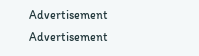Advertisement
Advertisement